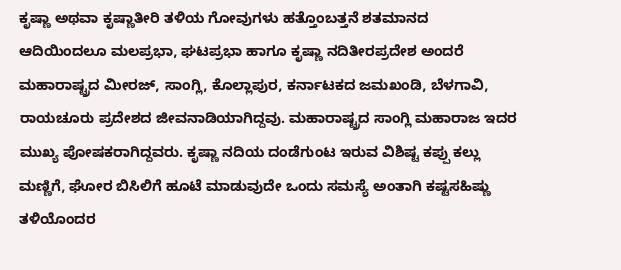ಕೃಷ್ಣಾ ಅಥವಾ ಕೃಷ್ಣಾತೀರಿ ತಳಿಯ ಗೋವುಗಳು ಹತ್ತೊಂಬತ್ತನೆ ಶತಮಾನದ ಆದಿಯಿಂದಲೂ ಮಲಪ್ರಭಾ, ಘಟಪ್ರಭಾ ಹಾಗೂ ಕೃಷ್ಣಾ ನದಿತೀರಪ್ರದೇಶ ಅಂದರೆ ಮಹಾರಾಷ್ಟ್ರದ ಮೀರಜ್, ಸಾಂಗ್ಲಿ, ಕೊಲ್ಲಾಪುರ, ಕರ್ನಾಟಕದ ಜಮಖಂಡಿ, ಬೆಳಗಾವಿ, ರಾಯಚೂರು ಪ್ರದೇಶದ ಜೀವನಾಡಿಯಾಗಿದ್ದವು. ಮಹಾರಾಷ್ಟ್ರದ ಸಾಂಗ್ಲಿ ಮಹಾರಾಜ ಇದರ ಮುಖ್ಯ ಪೋಷಕರಾಗಿದ್ದವರು. ಕೃಷ್ಣಾ ನದಿಯ ದಂಡೆಗುಂಟ ಇರುವ ವಿಶಿಷ್ಟ ಕಪ್ಪು ಕಲ್ಲು ಮಣ್ಣಿಗೆ, ಘೋರ ಬಿಸಿಲಿಗೆ ಹೂಟೆ ಮಾಡುವುದೇ ಒಂದು ಸಮಸ್ಯೆ ಅಂತಾಗಿ ಕಷ್ಟಸಹಿಷ್ಣು ತಳಿಯೊಂದರ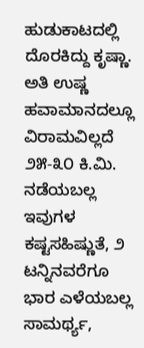ಹುಡುಕಾಟದಲ್ಲಿ ದೊರಕಿದ್ದು ಕೃಷ್ಣಾ. ಅತಿ ಉಷ್ಣ ಹವಾಮಾನದಲ್ಲೂ ವಿರಾಮವಿಲ್ಲದೆ ೨೫-೩೦ ಕಿ.ಮಿ. ನಡೆಯಬಲ್ಲ ಇವುಗಳ ಕಷ್ಟಸಹಿಷ್ಣುತೆ, ೨ ಟನ್ನಿನವರೆಗೂ ಭಾರ ಎಳೆಯಬಲ್ಲ ಸಾಮರ್ಥ್ಯ,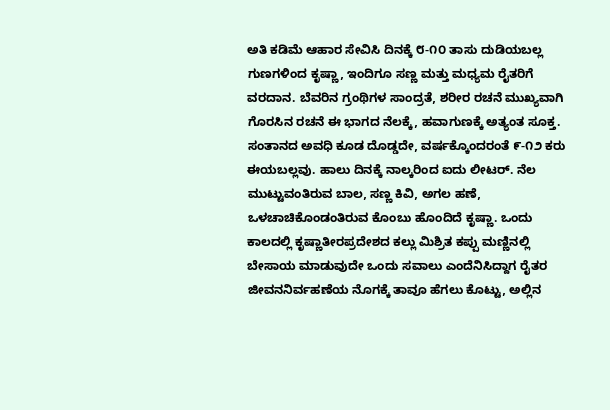ಅತಿ ಕಡಿಮೆ ಆಹಾರ ಸೇವಿಸಿ ದಿನಕ್ಕೆ ೮-೧೦ ತಾಸು ದುಡಿಯಬಲ್ಲ ಗುಣಗಳಿಂದ ಕೃಷ್ಣಾ, ಇಂದಿಗೂ ಸಣ್ಣ ಮತ್ತು ಮಧ್ಯಮ ರೈತರಿಗೆ ವರದಾನ. ಬೆವರಿನ ಗ್ರಂಥಿಗಳ ಸಾಂದ್ರತೆ, ಶರೀರ ರಚನೆ ಮುಖ್ಯವಾಗಿ ಗೊರಸಿನ ರಚನೆ ಈ ಭಾಗದ ನೆಲಕ್ಕೆ, ಹವಾಗುಣಕ್ಕೆ ಅತ್ಯಂತ ಸೂಕ್ತ. ಸಂತಾನದ ಅವಧಿ ಕೂಡ ದೊಡ್ಡದೇ, ವರ್ಷಕ್ಕೊಂದರಂತೆ ೯-೧೨ ಕರು ಈಯಬಲ್ಲವು. ಹಾಲು ದಿನಕ್ಕೆ ನಾಲ್ಕರಿಂದ ಐದು ಲೀಟರ್. ನೆಲ ಮುಟ್ಟುವಂತಿರುವ ಬಾಲ, ಸಣ್ಣ ಕಿವಿ, ಅಗಲ ಹಣೆ, ಒಳಚಾಚಿಕೊಂಡಂತಿರುವ ಕೊಂಬು ಹೊಂದಿದೆ ಕೃಷ್ಣಾ. ಒಂದು ಕಾಲದಲ್ಲಿ ಕೃಷ್ಣಾತೀರಪ್ರದೇಶದ ಕಲ್ಲು ಮಿಶ್ರಿತ ಕಪ್ಪು ಮಣ್ಣಿನಲ್ಲಿ ಬೇಸಾಯ ಮಾಡುವುದೇ ಒಂದು ಸವಾಲು ಎಂದೆನಿಸಿದ್ದಾಗ ರೈತರ ಜೀವನನಿರ್ವಹಣೆಯ ನೊಗಕ್ಕೆ ತಾವೂ ಹೆಗಲು ಕೊಟ್ಟು, ಅಲ್ಲಿನ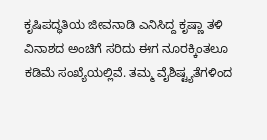ಕೃಷಿಪದ್ಧತಿಯ ಜೀವನಾಡಿ ಎನಿಸಿದ್ದ ಕೃಷ್ಣಾ ತಳಿ ವಿನಾಶದ ಅಂಚಿಗೆ ಸರಿದು ಈಗ ನೂರಕ್ಕಿಂತಲೂ ಕಡಿಮೆ ಸಂಖ್ಯೆಯಲ್ಲಿವೆ. ತಮ್ಮ ವೈಶಿಷ್ಟ್ಯತೆಗಳಿಂದ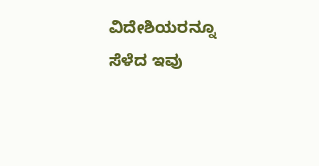ವಿದೇಶಿಯರನ್ನೂ ಸೆಳೆದ ಇವು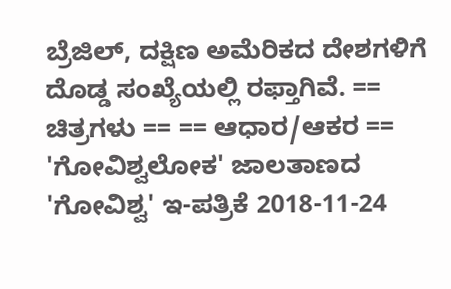ಬ್ರೆಜಿಲ್, ದಕ್ಷಿಣ ಅಮೆರಿಕದ ದೇಶಗಳಿಗೆ ದೊಡ್ಡ ಸಂಖ್ಯೆಯಲ್ಲಿ ರಫ್ತಾಗಿವೆ. == ಚಿತ್ರಗಳು == == ಆಧಾರ/ಆಕರ == 'ಗೋವಿಶ್ವಲೋಕ' ಜಾಲತಾಣದ 'ಗೋವಿಶ್ವ' ಇ-ಪತ್ರಿಕೆ 2018-11-24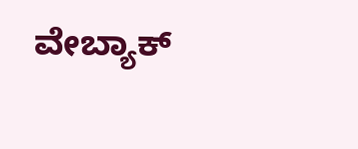ವೇಬ್ಯಾಕ್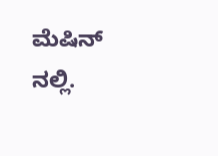ಮೆಷಿನ್ ನಲ್ಲಿ.